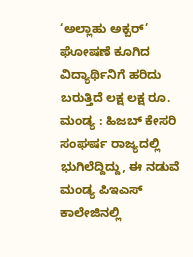‘ಅಲ್ಲಾಹು ಅಕ್ಬರ್’ ಘೋಷಣೆ ಕೂಗಿದ ವಿದ್ಯಾರ್ಥಿನಿಗೆ ಹರಿದು ಬರುತ್ತಿದೆ ಲಕ್ಷ ಲಕ್ಷ ರೂ.
ಮಂಡ್ಯ : ಹಿಜಬ್ ಕೇಸರಿ ಸಂಘರ್ಷ ರಾಜ್ಯದಲ್ಲಿ ಭುಗಿಲೆದ್ದಿದ್ದು, ಈ ನಡುವೆ ಮಂಡ್ಯ ಪಿಇಎಸ್ ಕಾಲೇಜಿನಲ್ಲಿ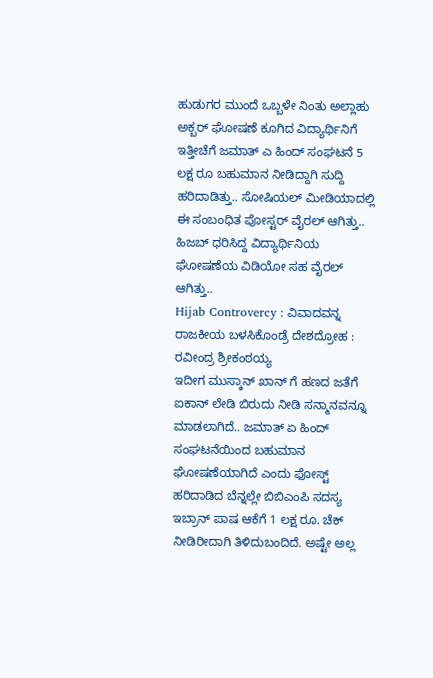ಹುಡುಗರ ಮುಂದೆ ಒಬ್ಬಳೇ ನಿಂತು ಅಲ್ಲಾಹು ಅಕ್ಬರ್ ಘೋಷಣೆ ಕೂಗಿದ ವಿದ್ಯಾರ್ಥಿನಿಗೆ ಇತ್ತೀಚೆಗೆ ಜಮಾತ್ ಎ ಹಿಂದ್ ಸಂಘಟನೆ 5 ಲಕ್ಷ ರೂ ಬಹುಮಾನ ನೀಡಿದ್ದಾಗಿ ಸುದ್ದಿ ಹರಿದಾಡಿತ್ತು.. ಸೋಷಿಯಲ್ ಮೀಡಿಯಾದಲ್ಲಿ ಈ ಸಂಬಂಧಿತ ಪೋಸ್ಟರ್ ವೈರಲ್ ಆಗಿತ್ತು.. ಹಿಜಬ್ ಧರಿಸಿದ್ದ ವಿದ್ಯಾರ್ಥಿನಿಯ ಘೋಷಣೆಯ ವಿಡಿಯೋ ಸಹ ವೈರಲ್ ಆಗಿತ್ತು..
Hijab Controvercy : ವಿವಾದವನ್ನ ರಾಜಕೀಯ ಬಳಸಿಕೊಂಡ್ರೆ ದೇಶದ್ರೋಹ : ರವೀಂದ್ರ ಶ್ರೀಕಂಠಯ್ಯ
ಇದೀಗ ಮುಸ್ಕಾನ್ ಖಾನ್ ಗೆ ಹಣದ ಜತೆಗೆ ಐಕಾನ್ ಲೇಡಿ ಬಿರುದು ನೀಡಿ ಸನ್ಮಾನವನ್ನೂ ಮಾಡಲಾಗಿದೆ.. ಜಮಾತ್ ಏ ಹಿಂದ್ ಸಂಘಟನೆಯಿಂದ ಬಹುಮಾನ ಘೋಷಣೆಯಾಗಿದೆ ಎಂದು ಫೋಸ್ಟ್ ಹರಿದಾಡಿದ ಬೆನ್ನಲ್ಲೇ ಬಿಬಿಎಂಪಿ ಸದಸ್ಯ ಇಬ್ರಾನ್ ಪಾಷ ಆಕೆಗೆ 1 ಲಕ್ಷ ರೂ. ಚೆಕ್ ನೀಡಿರೀದಾಗಿ ತಿಳಿದುಬಂದಿದೆ. ಅಷ್ಟೇ ಅಲ್ಲ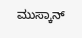ಮುಸ್ಕಾನ್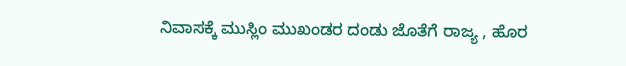ನಿವಾಸಕ್ಕೆ ಮುಸ್ಲಿಂ ಮುಖಂಡರ ದಂಡು ಜೊತೆಗೆ ರಾಜ್ಯ , ಹೊರ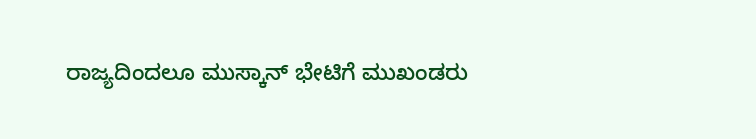ರಾಜ್ಯದಿಂದಲೂ ಮುಸ್ಕಾನ್ ಭೇಟಿಗೆ ಮುಖಂಡರು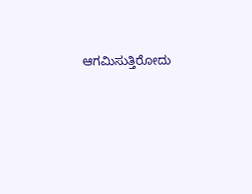ಆಗಮಿಸುತ್ತಿರೋದು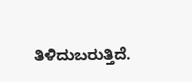ತಿಳಿದುಬರುತ್ತಿದೆ.